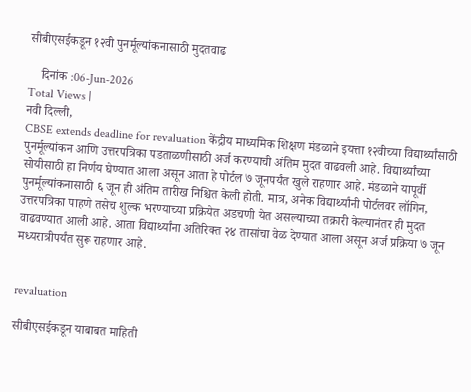सीबीएसईकडून १२वी पुनर्मूल्यांकनासाठी मुदतवाढ

    दिनांक :06-Jun-2026
Total Views |
नवी दिल्ली,
CBSE extends deadline for revaluation केंद्रीय माध्यमिक शिक्षण मंडळाने इयत्ता १२वीच्या विद्यार्थ्यांसाठी पुनर्मूल्यांकन आणि उत्तरपत्रिका पडताळणीसाठी अर्ज करण्याची अंतिम मुदत वाढवली आहे. विद्यार्थ्यांच्या सोयीसाठी हा निर्णय घेण्यात आला असून आता हे पोर्टल ७ जूनपर्यंत खुले राहणार आहे. मंडळाने यापूर्वी पुनर्मूल्यांकनासाठी ६ जून ही अंतिम तारीख निश्चित केली होती. मात्र, अनेक विद्यार्थ्यांनी पोर्टलवर लॉगिन, उत्तरपत्रिका पाहणे तसेच शुल्क भरण्याच्या प्रक्रियेत अडचणी येत असल्याच्या तक्रारी केल्यानंतर ही मुदत वाढवण्यात आली आहे. आता विद्यार्थ्यांना अतिरिक्त २४ तासांचा वेळ देण्यात आला असून अर्ज प्रक्रिया ७ जून मध्यरात्रीपर्यंत सुरू राहणार आहे.


revaluation

सीबीएसईकडून याबाबत माहिती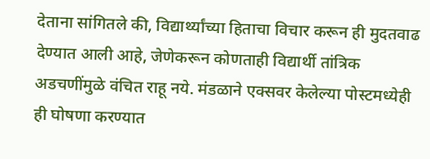देताना सांगितले की, विद्यार्थ्यांच्या हिताचा विचार करून ही मुदतवाढ देण्यात आली आहे, जेणेकरून कोणताही विद्यार्थी तांत्रिक अडचणींमुळे वंचित राहू नये. मंडळाने एक्सवर केलेल्या पोस्टमध्येही ही घोषणा करण्यात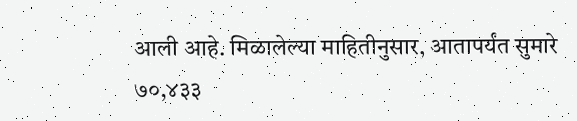आली आहे. मिळालेल्या माहितीनुसार, आतापर्यंत सुमारे ७०,४३३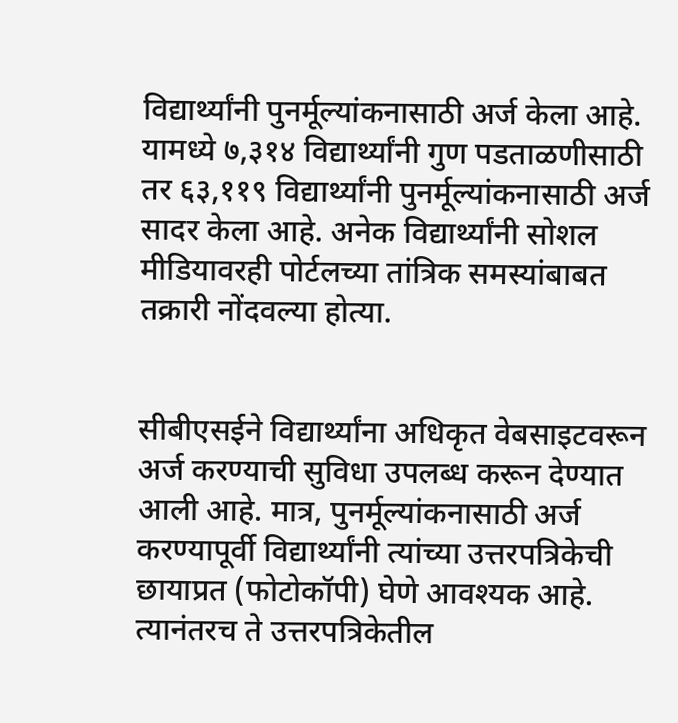विद्यार्थ्यांनी पुनर्मूल्यांकनासाठी अर्ज केला आहे. यामध्ये ७,३१४ विद्यार्थ्यांनी गुण पडताळणीसाठी तर ६३,११९ विद्यार्थ्यांनी पुनर्मूल्यांकनासाठी अर्ज सादर केला आहे. अनेक विद्यार्थ्यांनी सोशल मीडियावरही पोर्टलच्या तांत्रिक समस्यांबाबत तक्रारी नोंदवल्या होत्या.


सीबीएसईने विद्यार्थ्यांना अधिकृत वेबसाइटवरून अर्ज करण्याची सुविधा उपलब्ध करून देण्यात आली आहे. मात्र, पुनर्मूल्यांकनासाठी अर्ज करण्यापूर्वी विद्यार्थ्यांनी त्यांच्या उत्तरपत्रिकेची छायाप्रत (फोटोकॉपी) घेणे आवश्यक आहे. त्यानंतरच ते उत्तरपत्रिकेतील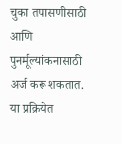चुका तपासणीसाठी आणि पुनर्मूल्यांकनासाठी अर्ज करू शकतात. या प्रक्रियेत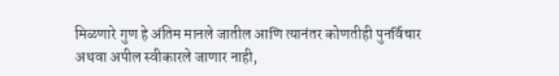मिळणारे गुण हे अंतिम मानले जातील आणि त्यानंतर कोणतीही पुनर्विचार अथवा अपील स्वीकारले जाणार नाही,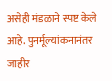असेही मंडळाने स्पष्ट केले आहे. पुनर्मूल्यांकनानंतर जाहीर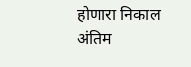होणारा निकाल अंतिम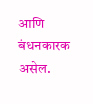आणि बंधनकारक असेल.